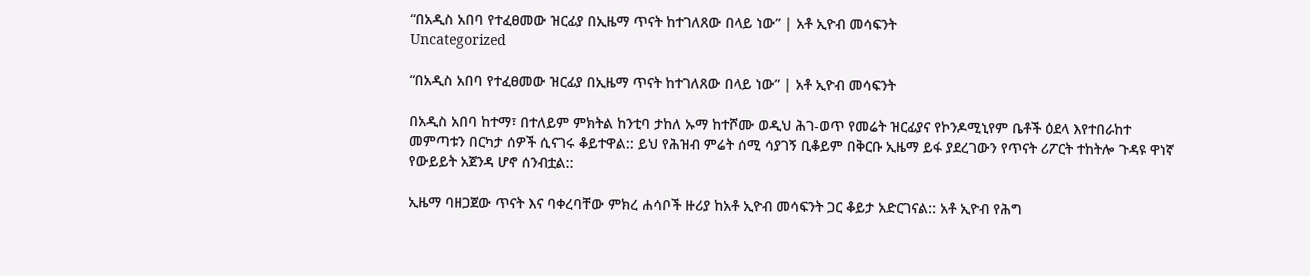“በአዲስ አበባ የተፈፀመው ዝርፊያ በኢዜማ ጥናት ከተገለጸው በላይ ነው” | አቶ ኢዮብ መሳፍንት
Uncategorized

“በአዲስ አበባ የተፈፀመው ዝርፊያ በኢዜማ ጥናት ከተገለጸው በላይ ነው” | አቶ ኢዮብ መሳፍንት

በአዲስ አበባ ከተማ፣ በተለይም ምክትል ከንቲባ ታከለ ኡማ ከተሾሙ ወዲህ ሕገ-ወጥ የመሬት ዝርፊያና የኮንዶሚኒየም ቤቶች ዕደላ እየተበራከተ መምጣቱን በርካታ ሰዎች ሲናገሩ ቆይተዋል:: ይህ የሕዝብ ምሬት ሰሚ ሳያገኝ ቢቆይም በቅርቡ ኢዜማ ይፋ ያደረገውን የጥናት ሪፖርት ተከትሎ ጉዳዩ ዋነኛ የውይይት አጀንዳ ሆኖ ሰንብቷል::

ኢዜማ ባዘጋጀው ጥናት እና ባቀረባቸው ምክረ ሐሳቦች ዙሪያ ከአቶ ኢዮብ መሳፍንት ጋር ቆይታ አድርገናል:: አቶ ኢዮብ የሕግ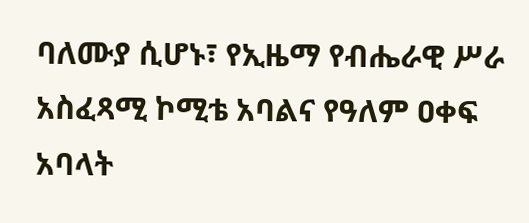ባለሙያ ሲሆኑ፣ የኢዜማ የብሔራዊ ሥራ አስፈጻሚ ኮሚቴ አባልና የዓለም ዐቀፍ አባላት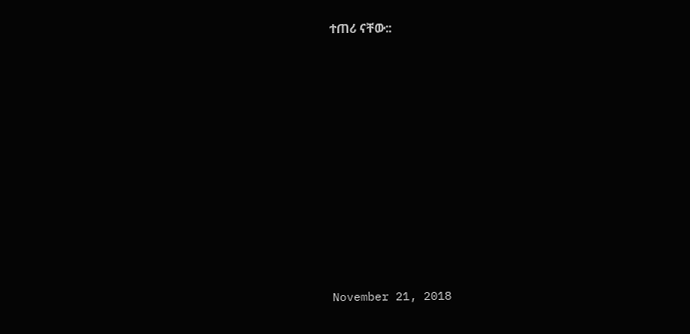ተጠሪ ናቸው::











November 21, 2018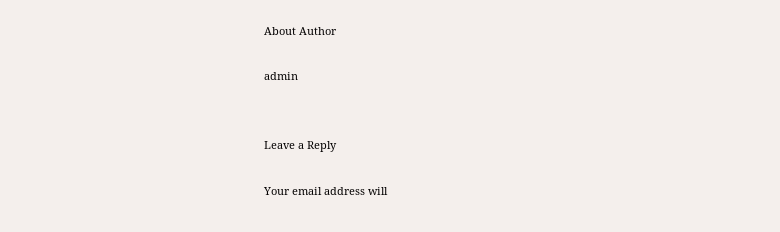About Author

admin


Leave a Reply

Your email address will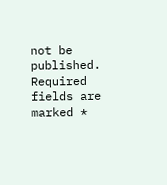not be published. Required fields are marked *